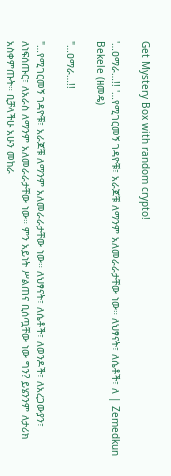Get Mystery Box with random crypto!

'…ዐማራ…!! '…የሚገርመኝ ገዳዮቹ፣ አራጆቹ ለማንም አለመራራታቸው ነው። ለህፃናት፣ ለሴቶች፣ ለ | Zemedkun Bekele (ዘመዴ)

"…ዐማራ…!!

"…የሚገርመኝ ገዳዮቹ፣ አራጆቹ ለማንም አለመራራታቸው ነው። ለህፃናት፣ ለሴቶች፣ ለወንዶች፣ ለአረጋውያን፣ ለነፍሰጡር፣ ለአራስ ለማንም አለመራራታቸው ነው። ምን አይነት ሥልጠና ቢሰጧቸው ነው ግን? ይሄንንም ለታሪክ አስቀምጡት። ቢቻላችሁ አሁን መከራ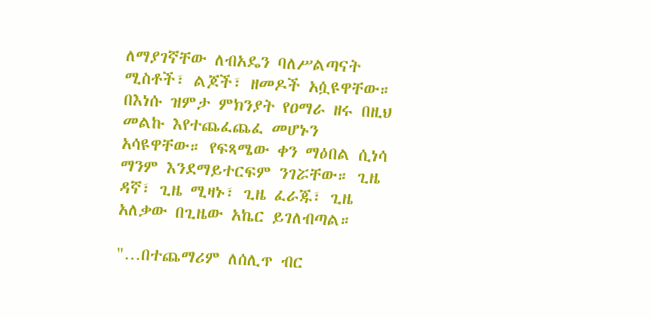ለማያገኛቸው ለብአዴን ባለሥልጣናት ሚስቶች፣ ልጆች፣ ዘመዶች አሷዩዋቸው። በእነሱ ዝምታ ምክንያት የዐማራ ዘሩ በዚህ መልኩ እየተጨፈጨፈ መሆኑን አሳዩዋቸው። የፍጻሜው ቀን ማዕበል ሲነሳ ማንም እንደማይተርፍም ንገሯቸው። ጊዜ ዳኛ፣ ጊዜ ሚዛኑ፣ ጊዜ ፈራጁ፣ ጊዜ አለቃው በጊዜው አኬር ይገለብጣል።

"…በተጨማሪም ለሰሊጥ ብር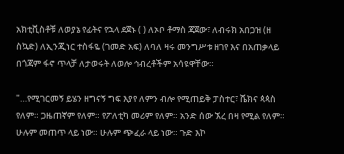አክቲቪስቶቹ ለወያኔ የፊትና የኋላ ደጀኑ ( ) ለኦቦ ቶማስ ጃጀው፣ ለብሩክ አበጋዝ (ዘ ስኳድ) ለኢንጂነር ተስፋዬ (ገመድ አፍ) ለባለ ዛሩ መንግሥቱ ዘገየ እና በአጠቃላይ በጎጃም ፋኖ ጥላቻ ለታወሩት ለወሎ ኅብረቶችም አሳዩዋቸው።

"…የሚገርመኝ ይሄን ዘግናኝ ግፍ እያየ ለምን ብሎ የሚጠይቅ ፓስተር፣ ሼክና ጳጳስ የለም። ጋዜጠኛም የለም። የፖለቲካ መሪም የለም። አንድ ሰው ኧረ በዛ የሚል የለም። ሁሉም መጠጥ ላይ ነው። ሁሉም ጭፈራ ላይ ነው። ጉድ እኮ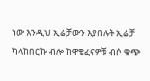ነው እንዲህ ኢሬቻውን እያበሉት ኢሬቻ ካላከበርኩ ብሎ ከዋቄፈናዎቹ ብሶ ቁጭ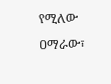የሚለው ዐማራው፣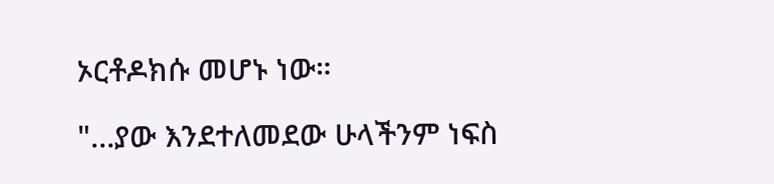ኦርቶዶክሱ መሆኑ ነው።

"…ያው እንደተለመደው ሁላችንም ነፍስ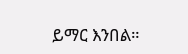ይማር እንበል።